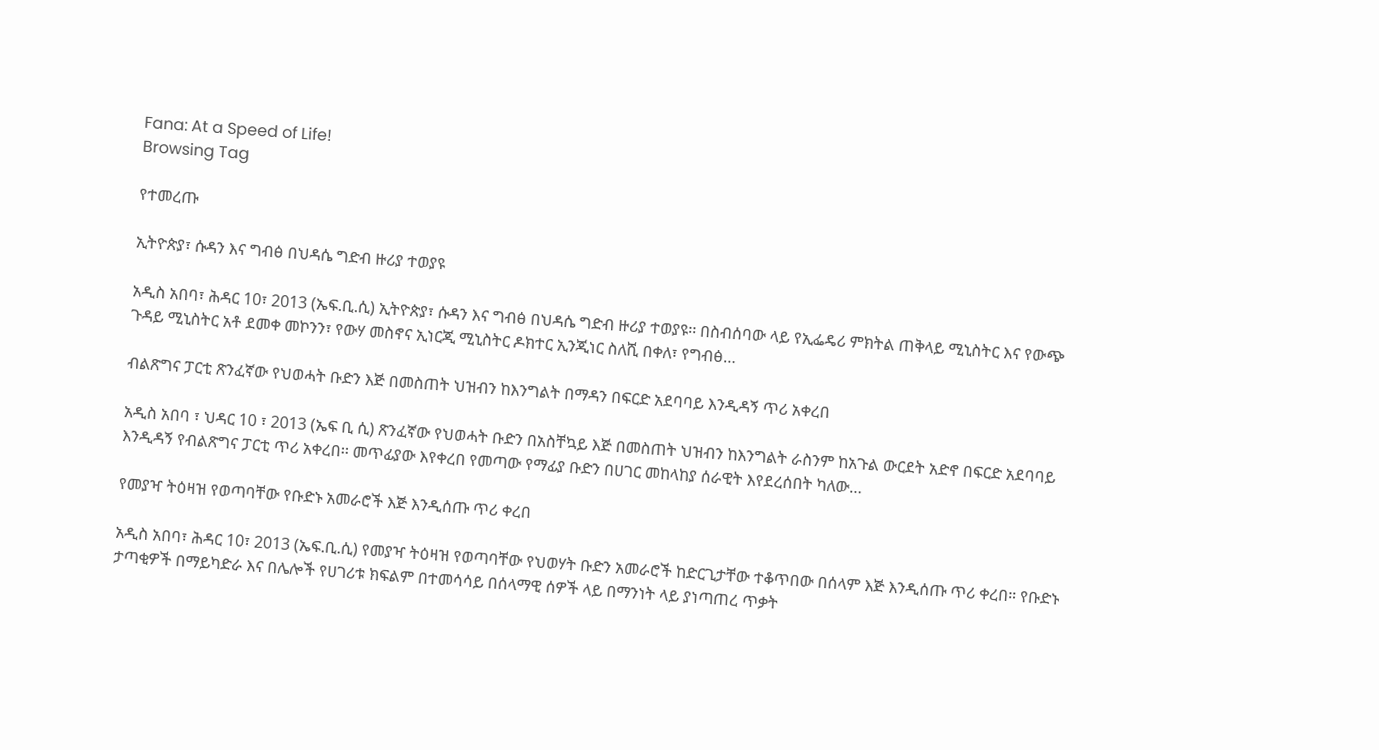Fana: At a Speed of Life!
Browsing Tag

የተመረጡ

ኢትዮጵያ፣ ሱዳን እና ግብፅ በህዳሴ ግድብ ዙሪያ ተወያዩ

አዲስ አበባ፣ ሕዳር 10፣ 2013 (ኤፍ.ቢ.ሲ) ኢትዮጵያ፣ ሱዳን እና ግብፅ በህዳሴ ግድብ ዙሪያ ተወያዩ፡፡ በስብሰባው ላይ የኢፌዴሪ ምክትል ጠቅላይ ሚኒስትር እና የውጭ ጉዳይ ሚኒስትር አቶ ደመቀ መኮንን፣ የውሃ መስኖና ኢነርጂ ሚኒስትር ዶክተር ኢንጂነር ስለሺ በቀለ፣ የግብፅ…

ብልጽግና ፓርቲ ጽንፈኛው የህወሓት ቡድን እጅ በመስጠት ህዝብን ከእንግልት በማዳን በፍርድ አደባባይ እንዲዳኝ ጥሪ አቀረበ

አዲስ አበባ ፣ ህዳር 10 ፣ 2013 (ኤፍ ቢ ሲ) ጽንፈኛው የህወሓት ቡድን በአስቸኳይ እጅ በመስጠት ህዝብን ከእንግልት ራስንም ከአጉል ውርደት አድኖ በፍርድ አደባባይ እንዲዳኝ የብልጽግና ፓርቲ ጥሪ አቀረበ፡፡ መጥፊያው እየቀረበ የመጣው የማፊያ ቡድን በሀገር መከላከያ ሰራዊት እየደረሰበት ካለው…

የመያዣ ትዕዛዝ የወጣባቸው የቡድኑ አመራሮች እጅ እንዲሰጡ ጥሪ ቀረበ

አዲስ አበባ፣ ሕዳር 10፣ 2013 (ኤፍ.ቢ.ሲ) የመያዣ ትዕዛዝ የወጣባቸው የህወሃት ቡድን አመራሮች ከድርጊታቸው ተቆጥበው በሰላም እጅ እንዲሰጡ ጥሪ ቀረበ። የቡድኑ ታጣቂዎች በማይካድራ እና በሌሎች የሀገሪቱ ክፍልም በተመሳሳይ በሰላማዊ ሰዎች ላይ በማንነት ላይ ያነጣጠረ ጥቃት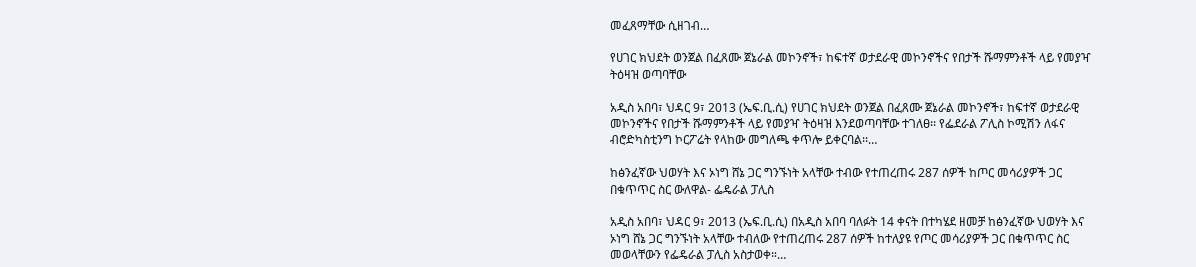መፈጸማቸው ሲዘገብ…

የሀገር ክህደት ወንጀል በፈጸሙ ጀኔራል መኮንኖች፣ ከፍተኛ ወታደራዊ መኮንኖችና የበታች ሹማምንቶች ላይ የመያዣ ትዕዛዝ ወጣባቸው

አዲስ አበባ፣ ህዳር 9፣ 2013 (ኤፍ.ቢ.ሲ) የሀገር ክህደት ወንጀል በፈጸሙ ጀኔራል መኮንኖች፣ ከፍተኛ ወታደራዊ መኮንኖችና የበታች ሹማምንቶች ላይ የመያዣ ትዕዛዝ እንደወጣባቸው ተገለፀ፡፡ የፌደራል ፖሊስ ኮሚሽን ለፋና ብሮድካስቲንግ ኮርፖሬት የላከው መግለጫ ቀጥሎ ይቀርባል፡፡…

ከፅንፈኛው ህወሃት እና ኦነግ ሸኔ ጋር ግንኙነት አላቸው ተብው የተጠረጠሩ 287 ሰዎች ከጦር መሳሪያዎች ጋር በቁጥጥር ስር ውለዋል- ፌዴራል ፓሊስ

አዲስ አበባ፣ ህዳር 9፣ 2013 (ኤፍ.ቢ.ሲ) በአዲስ አበባ ባለፉት 14 ቀናት በተካሄደ ዘመቻ ከፅንፈኛው ህወሃት እና ኦነግ ሸኔ ጋር ግንኙነት አላቸው ተብለው የተጠረጠሩ 287 ሰዎች ከተለያዩ የጦር መሳሪያዎች ጋር በቁጥጥር ስር መወላቸውን የፌዴራል ፓሊስ አስታወቀ።…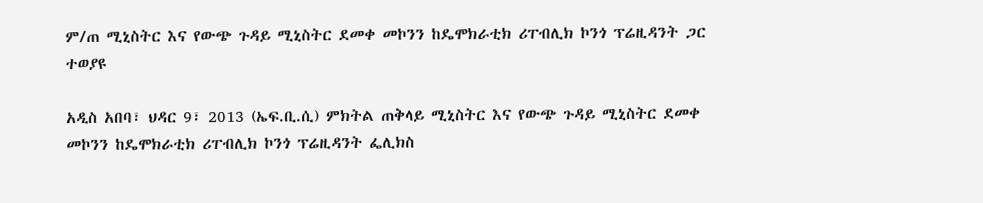ም/ጠ ሚኒስትር እና የውጭ ጉዳይ ሚኒስትር ደመቀ መኮንን ከዴሞክራቲክ ሪፐብሊክ ኮንጎ ፕሬዚዳንት ጋር ተወያዩ

አዲስ አበባ፣ ህዳር 9፣ 2013 (ኤፍ.ቢ.ሲ) ምክትል ጠቅላይ ሚኒስትር እና የውጭ ጉዳይ ሚኒስትር ደመቀ መኮንን ከዴሞክራቲክ ሪፐብሊክ ኮንጎ ፕሬዚዳንት ፌሊክስ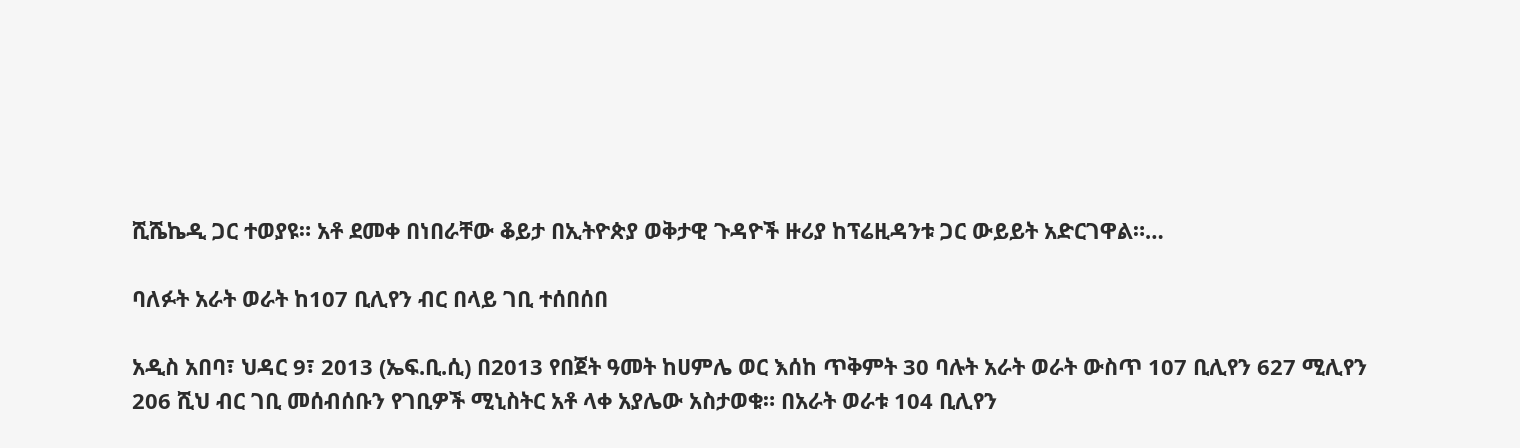ሺሼኬዲ ጋር ተወያዩ። አቶ ደመቀ በነበራቸው ቆይታ በኢትዮጵያ ወቅታዊ ጉዳዮች ዙሪያ ከፕሬዚዳንቱ ጋር ውይይት አድርገዋል።…

ባለፉት አራት ወራት ከ107 ቢሊየን ብር በላይ ገቢ ተሰበሰበ

አዲስ አበባ፣ ህዳር 9፣ 2013 (ኤፍ.ቢ.ሲ) በ2013 የበጀት ዓመት ከሀምሌ ወር እሰከ ጥቅምት 30 ባሉት አራት ወራት ውስጥ 107 ቢሊየን 627 ሚሊየን 206 ሺህ ብር ገቢ መሰብሰቡን የገቢዎች ሚኒስትር አቶ ላቀ አያሌው አስታወቁ። በአራት ወራቱ 104 ቢሊየን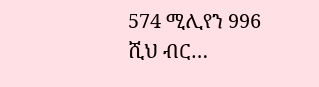574 ሚሊየን 996 ሺህ ብር…